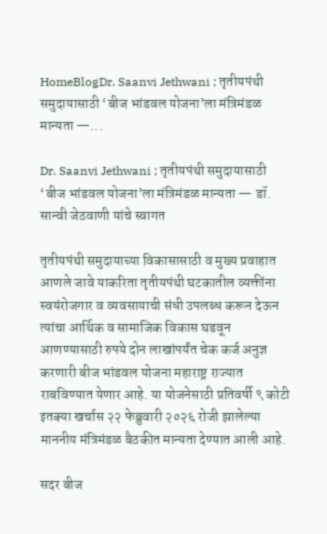HomeBlogDr. Saanvi Jethwani ; तृतीयपंथी समुदायासाठी ‘बीज भांडवल योजना’ला मंत्रिमंडळ मान्यता —...

Dr. Saanvi Jethwani ; तृतीयपंथी समुदायासाठी ‘बीज भांडवल योजना’ला मंत्रिमंडळ मान्यता — डॉ. सान्वी जेठवाणी यांचे स्वागत

तृतीयपंथी समुदायाच्या विकासासाठी व मुख्य प्रवाहात आणले जावे याकरिता तृतीयपंथी घटकातील व्यक्तींना स्वयंरोजगार व व्यवसायाची संधी उपलब्ध करून देऊन त्यांचा आर्थिक व सामाजिक विकास घडवून आणण्यासाठी रुपये दोन लाखांपर्यंत चेक कर्ज अनुज्ञ करणारी बीज भांडवल योजना महाराष्ट्र राज्यात राबविण्यात येणार आहे. या योजनेसाठी प्रतिवर्षी ९ कोटी इतक्या खर्चास २२ फेब्रुवारी २०२६ रोजी झालेल्या माननीय मंत्रिमंडळ बैठकीत मान्यता देण्यात आली आहे.

सदर बीज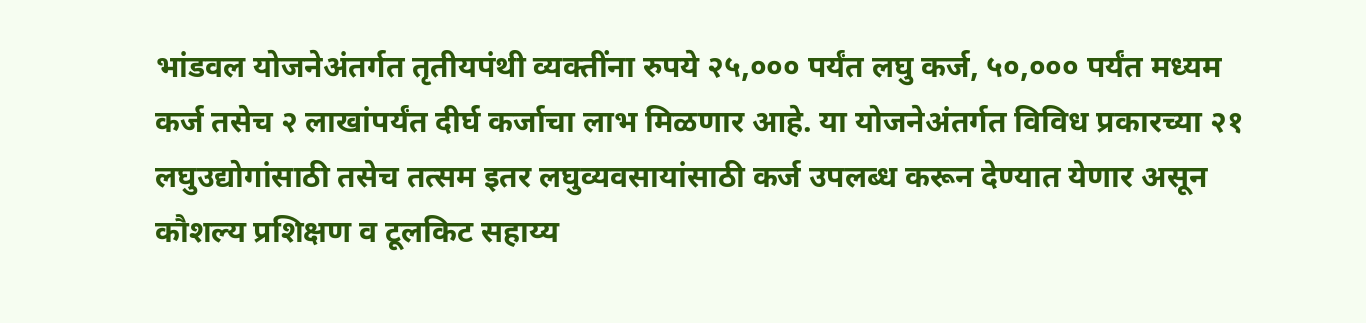भांडवल योजनेअंतर्गत तृतीयपंथी व्यक्तींना रुपये २५,००० पर्यंत लघु कर्ज, ५०,००० पर्यंत मध्यम कर्ज तसेच २ लाखांपर्यंत दीर्घ कर्जाचा लाभ मिळणार आहे. या योजनेअंतर्गत विविध प्रकारच्या २१ लघुउद्योगांसाठी तसेच तत्सम इतर लघुव्यवसायांसाठी कर्ज उपलब्ध करून देण्यात येणार असून कौशल्य प्रशिक्षण व टूलकिट सहाय्य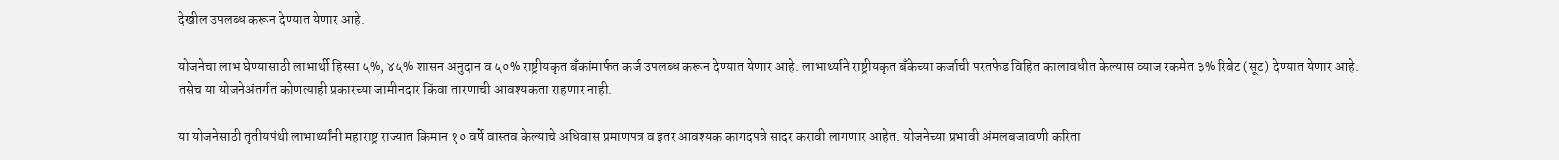देखील उपलब्ध करून देण्यात येणार आहे.

योजनेचा लाभ घेण्यासाठी लाभार्थी हिस्सा ५%, ४५% शासन अनुदान व ५०% राष्ट्रीयकृत बँकांमार्फत कर्ज उपलब्ध करून देण्यात येणार आहे. लाभार्थ्याने राष्ट्रीयकृत बँकेच्या कर्जाची परतफेड विहित कालावधीत केल्यास व्याज रकमेत ३% रिबेट (सूट) देण्यात येणार आहे. तसेच या योजनेअंतर्गत कोणत्याही प्रकारच्या जामीनदार किंवा तारणाची आवश्यकता राहणार नाही.

या योजनेसाठी तृतीयपंथी लाभार्थ्यांनी महाराष्ट्र राज्यात किमान १० वर्षे वास्तव केल्याचे अधिवास प्रमाणपत्र व इतर आवश्यक कागदपत्रे सादर करावी लागणार आहेत. योजनेच्या प्रभावी अंमलबजावणी करिता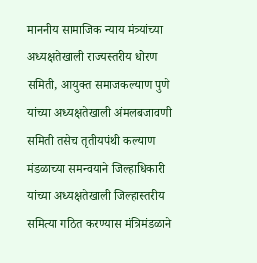माननीय सामाजिक न्याय मंत्र्यांच्या अध्यक्षतेखाली राज्यस्तरीय धोरण समिती, आयुक्त समाजकल्याण पुणे यांच्या अध्यक्षतेखाली अंमलबजावणी समिती तसेच तृतीयपंथी कल्याण मंडळाच्या समन्वयाने जिल्हाधिकारी यांच्या अध्यक्षतेखाली जिल्हास्तरीय समित्या गठित करण्यास मंत्रिमंडळाने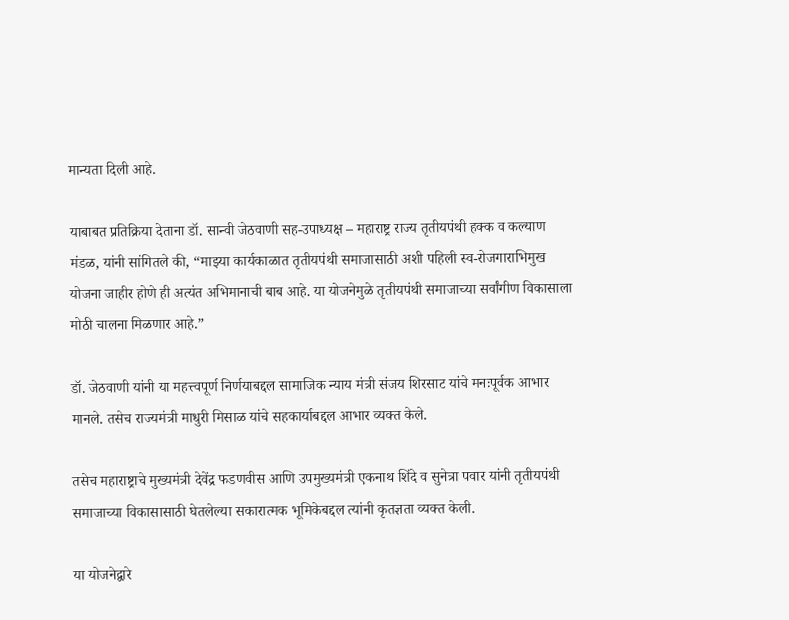मान्यता दिली आहे.

याबाबत प्रतिक्रिया देताना डॉ. सान्वी जेठवाणी सह-उपाध्यक्ष – महाराष्ट्र राज्य तृतीयपंथी हक्क व कल्याण मंडळ, यांनी सांगितले की, “माझ्या कार्यकाळात तृतीयपंथी समाजासाठी अशी पहिली स्व-रोजगाराभिमुख योजना जाहीर होणे ही अत्यंत अभिमानाची बाब आहे. या योजनेमुळे तृतीयपंथी समाजाच्या सर्वांगीण विकासाला मोठी चालना मिळणार आहे.”

डॉ. जेठवाणी यांनी या महत्त्वपूर्ण निर्णयाबद्दल सामाजिक न्याय मंत्री संजय शिरसाट यांचे मनःपूर्वक आभार मानले. तसेच राज्यमंत्री माधुरी मिसाळ यांचे सहकार्याबद्दल आभार व्यक्त केले.

तसेच महाराष्ट्राचे मुख्यमंत्री देवेंद्र फडणवीस आणि उपमुख्यमंत्री एकनाथ शिंदे व सुनेत्रा पवार यांनी तृतीयपंथी समाजाच्या विकासासाठी घेतलेल्या सकारात्मक भूमिकेबद्दल त्यांनी कृतज्ञता व्यक्त केली.

या योजनेद्वारे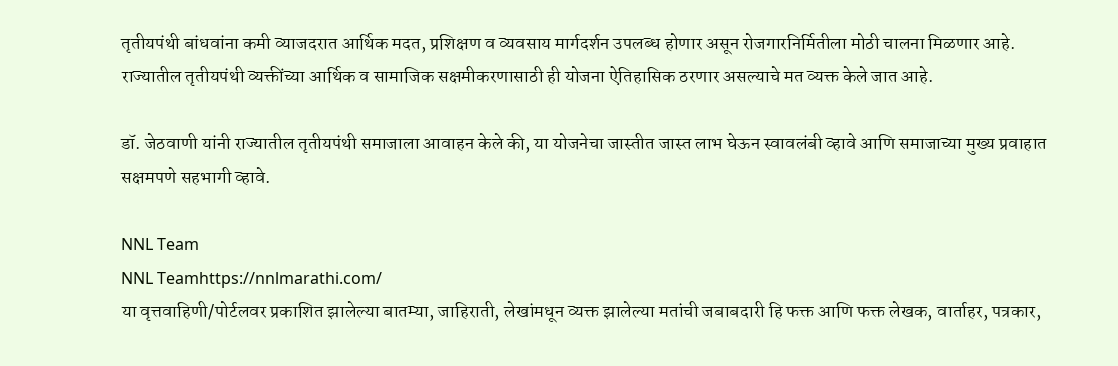तृतीयपंथी बांधवांना कमी व्याजदरात आर्थिक मदत, प्रशिक्षण व व्यवसाय मार्गदर्शन उपलब्ध होणार असून रोजगारनिर्मितीला मोठी चालना मिळणार आहे. राज्यातील तृतीयपंथी व्यक्तींच्या आर्थिक व सामाजिक सक्षमीकरणासाठी ही योजना ऐतिहासिक ठरणार असल्याचे मत व्यक्त केले जात आहे.

डॉ. जेठवाणी यांनी राज्यातील तृतीयपंथी समाजाला आवाहन केले की, या योजनेचा जास्तीत जास्त लाभ घेऊन स्वावलंबी व्हावे आणि समाजाच्या मुख्य प्रवाहात सक्षमपणे सहभागी व्हावे.

NNL Team
NNL Teamhttps://nnlmarathi.com/
या वृत्तवाहिणी/पोर्टलवर प्रकाशित झालेल्या बातम्या, जाहिराती, लेखांमधून व्यक्त झालेल्या मतांची जबाबदारी हि फक्त आणि फक्त लेखक, वार्ताहर, पत्रकार,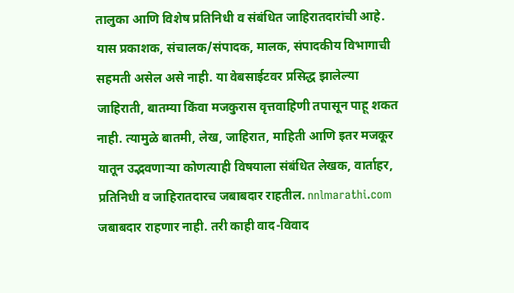तालुका आणि विशेष प्रतिनिधी व संबंधित जाहिरातदारांची आहे. यास प्रकाशक, संचालक/संपादक, मालक, संपादकीय विभागाची सहमती असेल असे नाही. या वेबसाईटवर प्रसिद्ध झालेल्या जाहिराती, बातम्या किंवा मजकुरास वृत्तवाहिणी तपासून पाहू शकत नाही. त्यामुळे बातमी, लेख, जाहिरात, माहिती आणि इतर मजकूर यातून उद्भवणाऱ्या कोणत्याही विषयाला संबंधित लेखक, वार्ताहर, प्रतिनिधी व जाहिरातदारच जबाबदार राहतील. nnlmarathi.com जबाबदार राहणार नाही. तरी काही वाद-विवाद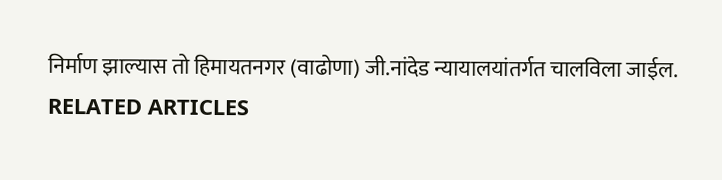निर्माण झाल्यास तो हिमायतनगर (वाढोणा) जी.नांदेड न्यायालयांतर्गत चालविला जाईल.
RELATED ARTICLES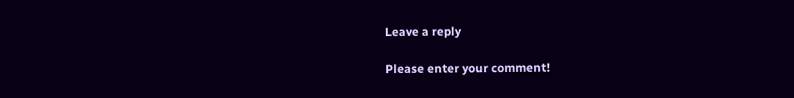Leave a reply

Please enter your comment!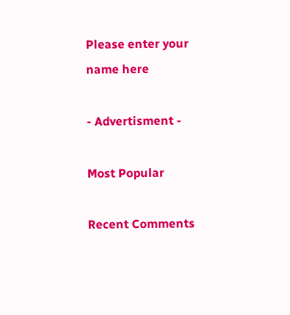Please enter your name here

- Advertisment -

Most Popular

Recent Comments